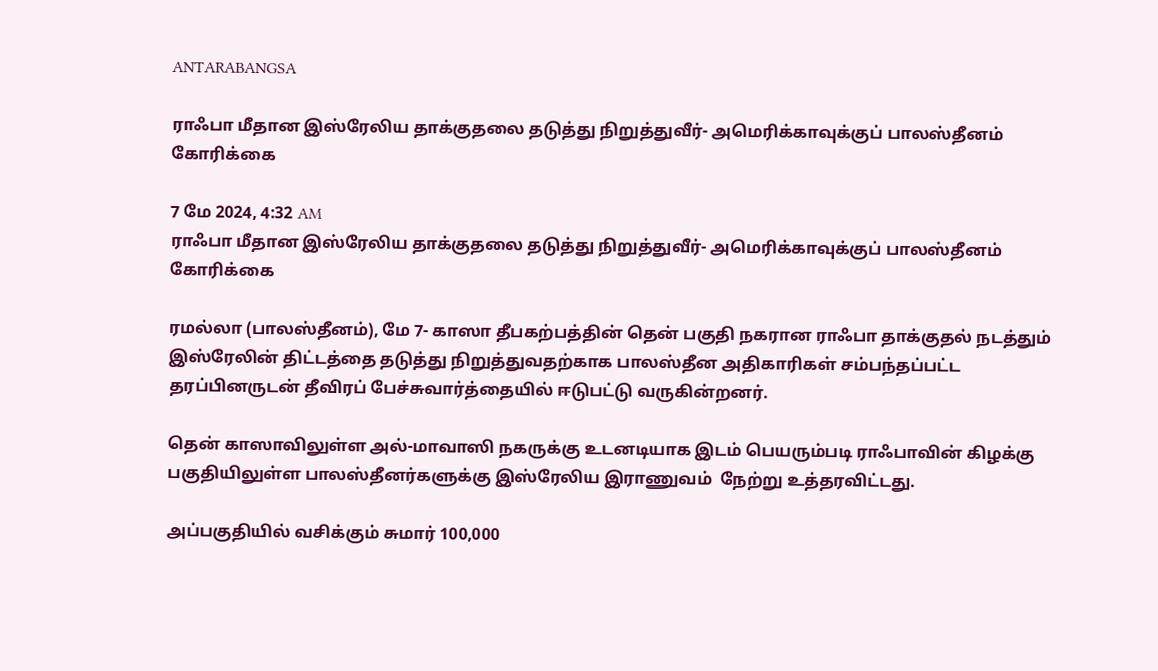ANTARABANGSA

ராஃபா மீதான இஸ்ரேலிய தாக்குதலை தடுத்து நிறுத்துவீர்- அமெரிக்காவுக்குப் பாலஸ்தீனம் கோரிக்கை

7 மே 2024, 4:32 AM
ராஃபா மீதான இஸ்ரேலிய தாக்குதலை தடுத்து நிறுத்துவீர்- அமெரிக்காவுக்குப் பாலஸ்தீனம் கோரிக்கை

ரமல்லா (பாலஸ்தீனம்), மே 7- காஸா தீபகற்பத்தின் தென் பகுதி நகரான ராஃபா தாக்குதல் நடத்தும் இஸ்ரேலின் திட்டத்தை தடுத்து நிறுத்துவதற்காக பாலஸ்தீன அதிகாரிகள் சம்பந்தப்பட்ட தரப்பினருடன் தீவிரப் பேச்சுவார்த்தையில் ஈடுபட்டு வருகின்றனர்.

தென் காஸாவிலுள்ள அல்-மாவாஸி நகருக்கு உடனடியாக இடம் பெயரும்படி ராஃபாவின் கிழக்கு பகுதியிலுள்ள பாலஸ்தீனர்களுக்கு இஸ்ரேலிய இராணுவம்  நேற்று உத்தரவிட்டது.

அப்பகுதியில் வசிக்கும் சுமார் 100,000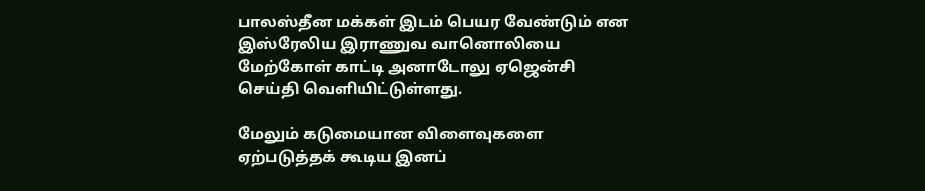பாலஸ்தீன மக்கள் இடம் பெயர வேண்டும் என இஸ்ரேலிய இராணுவ வானொலியை மேற்கோள் காட்டி அனாடோலு ஏஜென்சி செய்தி வெளியிட்டுள்ளது.

மேலும் கடுமையான விளைவுகளை ஏற்படுத்தக் கூடிய இனப்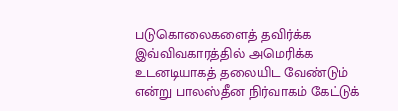படுகொலைகளைத் தவிர்க்க இவ்விவகாரத்தில் அமெரிக்க உடனடியாகத் தலையிட வேண்டும் என்று பாலஸ்தீன நிர்வாகம் கேட்டுக்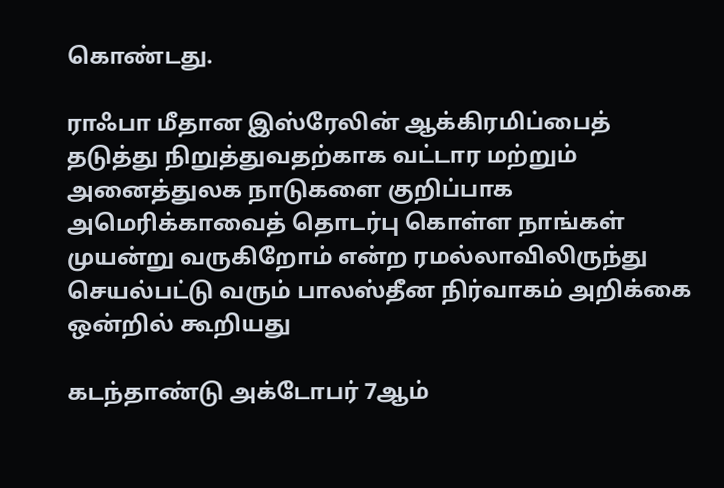கொண்டது.

ராஃபா மீதான இஸ்ரேலின் ஆக்கிரமிப்பைத் தடுத்து நிறுத்துவதற்காக வட்டார மற்றும் அனைத்துலக நாடுகளை குறிப்பாக அமெரிக்காவைத் தொடர்பு கொள்ள நாங்கள் முயன்று வருகிறோம் என்ற ரமல்லாவிலிருந்து செயல்பட்டு வரும் பாலஸ்தீன நிர்வாகம் அறிக்கை ஒன்றில் கூறியது

கடந்தாண்டு அக்டோபர் 7ஆம்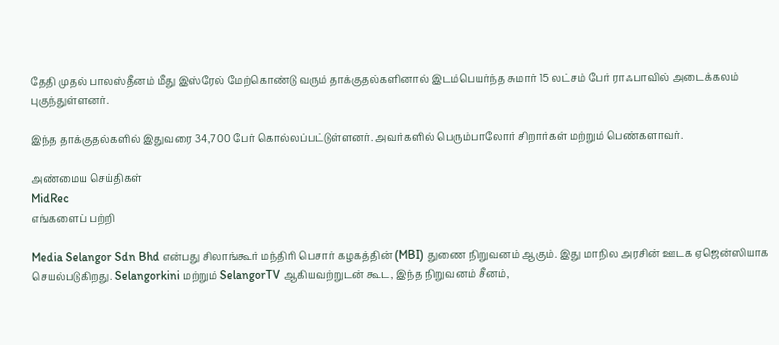தேதி முதல் பாலஸ்தீனம் மீது இஸ்ரேல் மேற்கொண்டு வரும் தாக்குதல்களினால் இடம்பெயர்ந்த சுமார் 15 லட்சம் பேர் ராஃபாவில் அடைக்கலம் புகுந்துள்ளனர்.

இந்த தாக்குதல்களில் இதுவரை 34,700 பேர் கொல்லப்பட்டுள்ளனர். அவர்களில் பெரும்பாலோர் சிறார்கள் மற்றும் பெண்களாவர்.

அண்மைய செய்திகள்
MidRec
எங்களைப் பற்றி

Media Selangor Sdn Bhd என்பது சிலாங்கூர் மந்திரி பெசார் கழகத்தின் (MBI) துணை நிறுவனம் ஆகும். இது மாநில அரசின் ஊடக ஏஜென்ஸியாக செயல்படுகிறது. Selangorkini மற்றும் SelangorTV ஆகியவற்றுடன் கூட, இந்த நிறுவனம் சீனம்,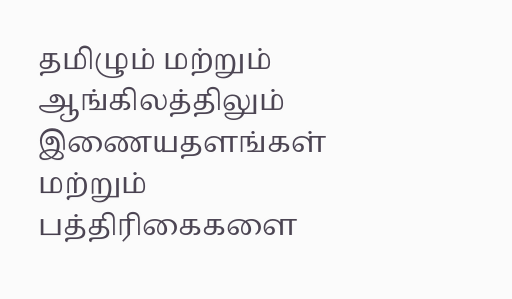தமிழும் மற்றும் ஆங்கிலத்திலும் இணையதளங்கள் மற்றும் பத்திரிகைகளை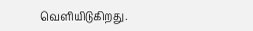வெளியிடுகிறது.